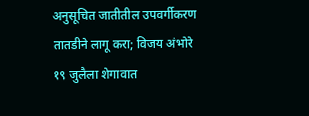अनुसूचित जातीतील उपवर्गीकरण तातडीने लागू करा; विजय अंभोरे
१९ जुलैला शेगावात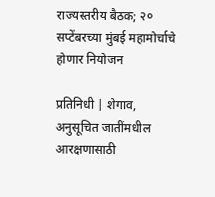राज्यस्तरीय बैठक; २० सप्टेंबरच्या मुंबई महामोर्चाचे होणार नियोजन

प्रतिनिधी | शेगाव,
अनुसूचित जातींमधील आरक्षणासाठी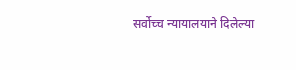सर्वोच्च न्यायालयाने दिलेल्या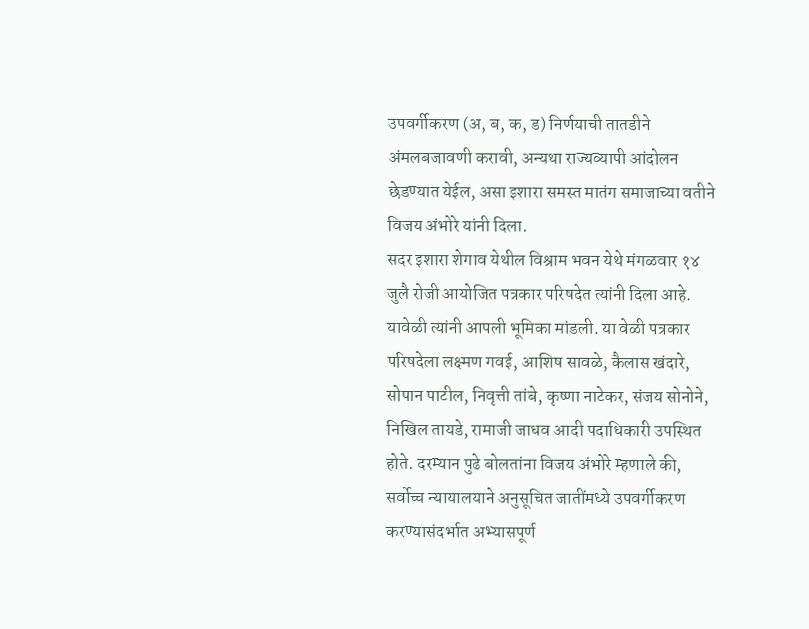उपवर्गीकरण (अ, ब, क, ड) निर्णयाची तातडीने अंमलबजावणी करावी, अन्यथा राज्यव्यापी आंदोलन छेडण्यात येईल, असा इशारा समस्त मातंग समाजाच्या वतीने विजय अंभोरे यांनी दिला.
सदर इशारा शेगाव येथील विश्राम भवन येथे मंगळवार १४ जुलै रोजी आयोजित पत्रकार परिषदेत त्यांनी दिला आहे. यावेळी त्यांनी आपली भूमिका मांडली. या वेळी पत्रकार परिषदेला लक्ष्मण गवई, आशिष सावळे, कैलास खंदारे, सोपान पाटील, निवृत्ती तांबे, कृष्णा नाटेकर, संजय सोनोने, निखिल तायडे, रामाजी जाधव आदी पदाधिकारी उपस्थित होते. दरम्यान पुढे बोलतांना विजय अंभोरे म्हणाले की, सर्वोच्च न्यायालयाने अनुसूचित जातींमध्ये उपवर्गीकरण करण्यासंदर्भात अभ्यासपूर्ण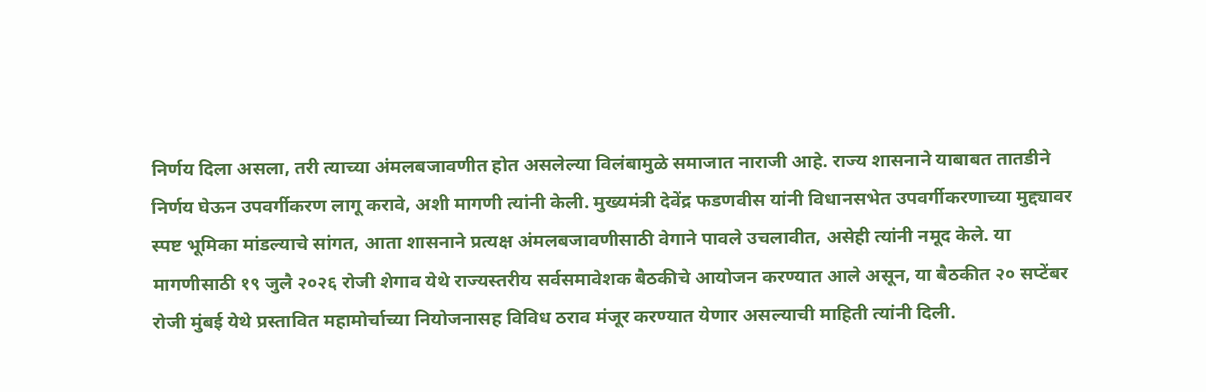निर्णय दिला असला, तरी त्याच्या अंमलबजावणीत होत असलेल्या विलंबामुळे समाजात नाराजी आहे. राज्य शासनाने याबाबत तातडीने निर्णय घेऊन उपवर्गीकरण लागू करावे, अशी मागणी त्यांनी केली. मुख्यमंत्री देवेंद्र फडणवीस यांनी विधानसभेत उपवर्गीकरणाच्या मुद्द्यावर स्पष्ट भूमिका मांडल्याचे सांगत, आता शासनाने प्रत्यक्ष अंमलबजावणीसाठी वेगाने पावले उचलावीत, असेही त्यांनी नमूद केले. या मागणीसाठी १९ जुलै २०२६ रोजी शेगाव येथे राज्यस्तरीय सर्वसमावेशक बैठकीचे आयोजन करण्यात आले असून, या बैठकीत २० सप्टेंबर रोजी मुंबई येथे प्रस्तावित महामोर्चाच्या नियोजनासह विविध ठराव मंजूर करण्यात येणार असल्याची माहिती त्यांनी दिली.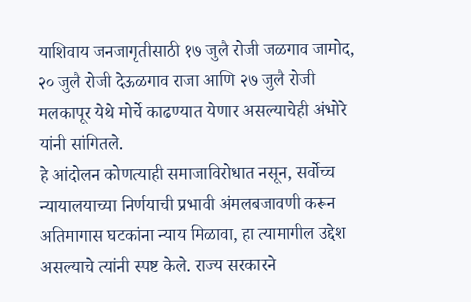याशिवाय जनजागृतीसाठी १७ जुलै रोजी जळगाव जामोद, २० जुलै रोजी देऊळगाव राजा आणि २७ जुलै रोजी मलकापूर येथे मोर्चे काढण्यात येणार असल्याचेही अंभोरे यांनी सांगितले.
हे आंदोलन कोणत्याही समाजाविरोधात नसून, सर्वोच्च न्यायालयाच्या निर्णयाची प्रभावी अंमलबजावणी करून अतिमागास घटकांना न्याय मिळावा, हा त्यामागील उद्देश असल्याचे त्यांनी स्पष्ट केले. राज्य सरकारने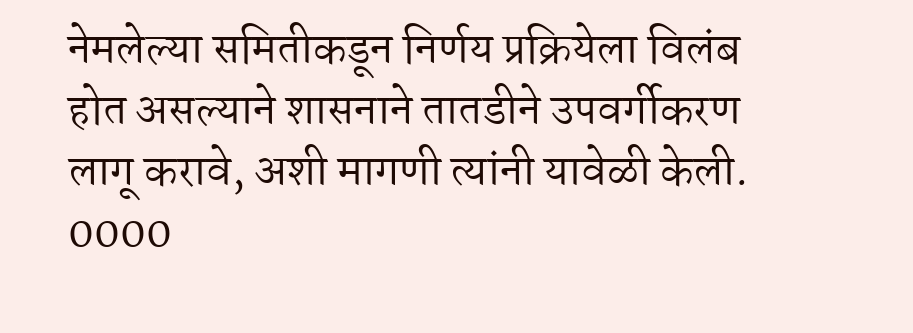नेमलेल्या समितीकडून निर्णय प्रक्रियेला विलंब होत असल्याने शासनाने तातडीने उपवर्गीकरण लागू करावे, अशी मागणी त्यांनी यावेळी केली.
0000